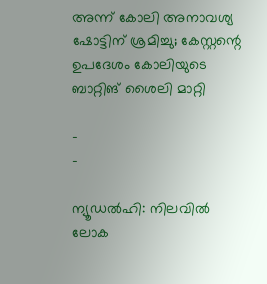അന്ന് കോലി അനാവശ്യ ഷോട്ടിന് ശ്രമിച്ചു; കേസ്റ്റന്റെ ഉപദേശം കോലിയുടെ ബാറ്റിങ് ശൈലി മാറ്റി

-
-

ന്യൂഡൽഹി: നിലവിൽ ലോക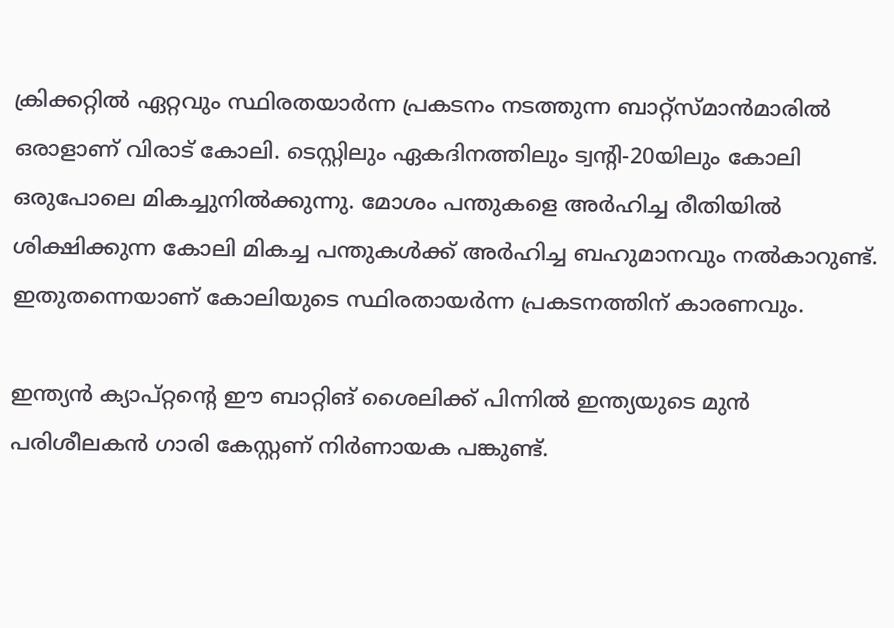ക്രിക്കറ്റിൽ ഏറ്റവും സ്ഥിരതയാർന്ന പ്രകടനം നടത്തുന്ന ബാറ്റ്സ്മാൻമാരിൽ ഒരാളാണ് വിരാട് കോലി. ടെസ്റ്റിലും ഏകദിനത്തിലും ട്വന്റി-20യിലും കോലി ഒരുപോലെ മികച്ചുനിൽക്കുന്നു. മോശം പന്തുകളെ അർഹിച്ച രീതിയിൽ ശിക്ഷിക്കുന്ന കോലി മികച്ച പന്തുകൾക്ക് അർഹിച്ച ബഹുമാനവും നൽകാറുണ്ട്. ഇതുതന്നെയാണ് കോലിയുടെ സ്ഥിരതായർന്ന പ്രകടനത്തിന് കാരണവും.

ഇന്ത്യൻ ക്യാപ്റ്റന്റെ ഈ ബാറ്റിങ് ശൈലിക്ക് പിന്നിൽ ഇന്ത്യയുടെ മുൻ പരിശീലകൻ ഗാരി കേസ്റ്റണ് നിർണായക പങ്കുണ്ട്.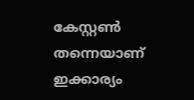കേസ്റ്റൺ തന്നെയാണ് ഇക്കാര്യം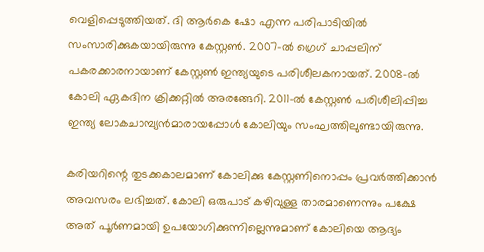വെളിപ്പെടുത്തിയത്. ദി ആർകെ ഷോ എന്ന പരിപാടിയിൽ സംസാരിക്കുകയായിരുന്നു കേസ്റ്റൺ. 2007-ൽ ഗ്രെഗ് ചാപ്പലിന് പകരക്കാരനായാണ് കേസ്റ്റൺ ഇന്ത്യയുടെ പരിശീലകനായത്. 2008-ൽ കോലി ഏകദിന ക്രിക്കറ്റിൽ അരങ്ങേറി. 2011-ൽ കേസ്റ്റൺ പരിശീലിപ്പിച്ച ഇന്ത്യ ലോകചാമ്പ്യൻമാരായപ്പോൾ കോലിയും സംഘത്തിലുണ്ടായിരുന്നു.

കരിയറിന്റെ തുടക്കകാലമാണ് കോലിക്കു കേസ്റ്റണിനൊപ്പം പ്രവർത്തിക്കാൻ അവസരം ലഭിച്ചത്. കോലി ഒരുപാട് കഴിവുള്ള താരമാണെന്നും പക്ഷേ അത് പൂർണമായി ഉപയോഗിക്കുന്നില്ലെന്നുമാണ് കോലിയെ ആദ്യം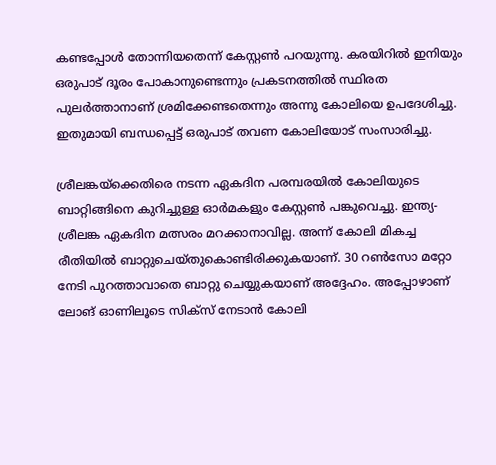കണ്ടപ്പോൾ തോന്നിയതെന്ന് കേസ്റ്റൺ പറയുന്നു. കരയിറിൽ ഇനിയും ഒരുപാട് ദൂരം പോകാനുണ്ടെന്നും പ്രകടനത്തിൽ സ്ഥിരത പുലർത്താനാണ് ശ്രമിക്കേണ്ടതെന്നും അന്നു കോലിയെ ഉപദേശിച്ചു. ഇതുമായി ബന്ധപ്പെട്ട് ഒരുപാട് തവണ കോലിയോട് സംസാരിച്ചു.

ശ്രീലങ്കയ്ക്കെതിരെ നടന്ന ഏകദിന പരമ്പരയിൽ കോലിയുടെ ബാറ്റിങ്ങിനെ കുറിച്ചുള്ള ഓർമകളും കേസ്റ്റൺ പങ്കുവെച്ചു. ഇന്ത്യ-ശ്രീലങ്ക ഏകദിന മത്സരം മറക്കാനാവില്ല. അന്ന് കോലി മികച്ച രീതിയിൽ ബാറ്റുചെയ്തുകൊണ്ടിരിക്കുകയാണ്. 30 റൺസോ മറ്റോ നേടി പുറത്താവാതെ ബാറ്റു ചെയ്യുകയാണ് അദ്ദേഹം. അപ്പോഴാണ് ലോങ് ഓണിലൂടെ സിക്സ് നേടാൻ കോലി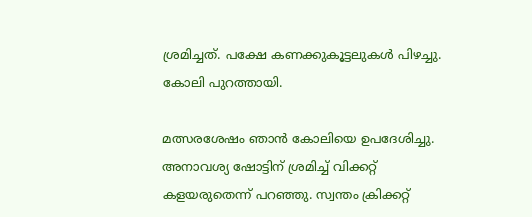ശ്രമിച്ചത്. പക്ഷേ കണക്കുകൂട്ടലുകൾ പിഴച്ചു. കോലി പുറത്തായി.

മത്സരശേഷം ഞാൻ കോലിയെ ഉപദേശിച്ചു. അനാവശ്യ ഷോട്ടിന് ശ്രമിച്ച് വിക്കറ്റ് കളയരുതെന്ന് പറഞ്ഞു. സ്വന്തം ക്രിക്കറ്റ്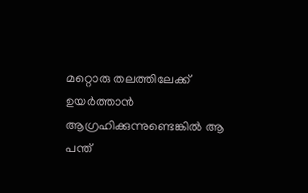മറ്റൊരു തലത്തിലേക്ക് ഉയർത്താൻ ആഗ്രഹിക്കുന്നുണ്ടെങ്കിൽ ആ പന്ത്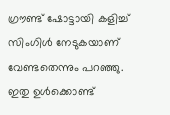ഗ്രൗണ്ട് ഷോട്ടായി കളിച്ച് സിംഗിൾ നേടുകയാണ് വേണ്ടതെന്നും പറഞ്ഞു. ഇതു ഉൾക്കൊണ്ട്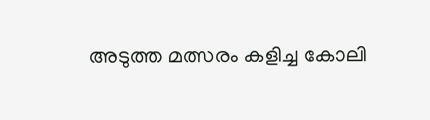അടുത്ത മത്സരം കളിച്ച കോലി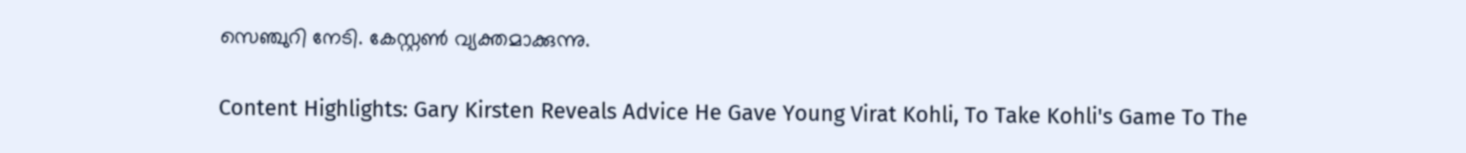സെഞ്ചുറി നേടി. കേസ്റ്റൺ വ്യക്തമാക്കുന്നു.

Content Highlights: Gary Kirsten Reveals Advice He Gave Young Virat Kohli, To Take Kohli's Game To The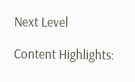Next Level

Content Highlights: